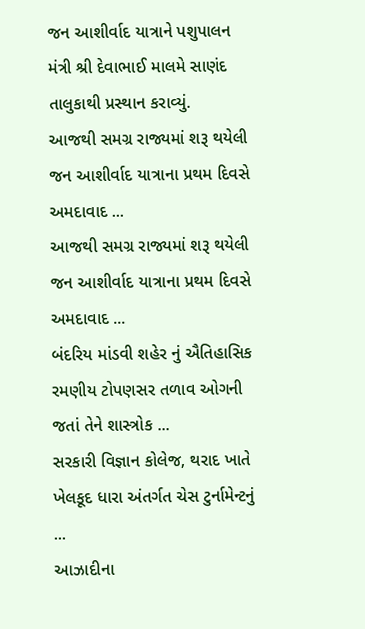જન આશીર્વાદ યાત્રાને પશુપાલન મંત્રી શ્રી દેવાભાઈ માલમે સાણંદ તાલુકાથી પ્રસ્થાન કરાવ્યું.
આજથી સમગ્ર રાજ્યમાં શરૂ થયેલી જન આશીર્વાદ યાત્રાના પ્રથમ દિવસે અમદાવાદ ...
આજથી સમગ્ર રાજ્યમાં શરૂ થયેલી જન આશીર્વાદ યાત્રાના પ્રથમ દિવસે અમદાવાદ ...
બંદરિય માંડવી શહેર નું ઐતિહાસિક રમણીય ટોપણસર તળાવ ઓગની જતાં તેને શાસ્ત્રોક ...
સરકારી વિજ્ઞાન કોલેજ, થરાદ ખાતે ખેલકૂદ ધારા અંતર્ગત ચેસ ટુર્નામેન્ટનું ...
આઝાદીના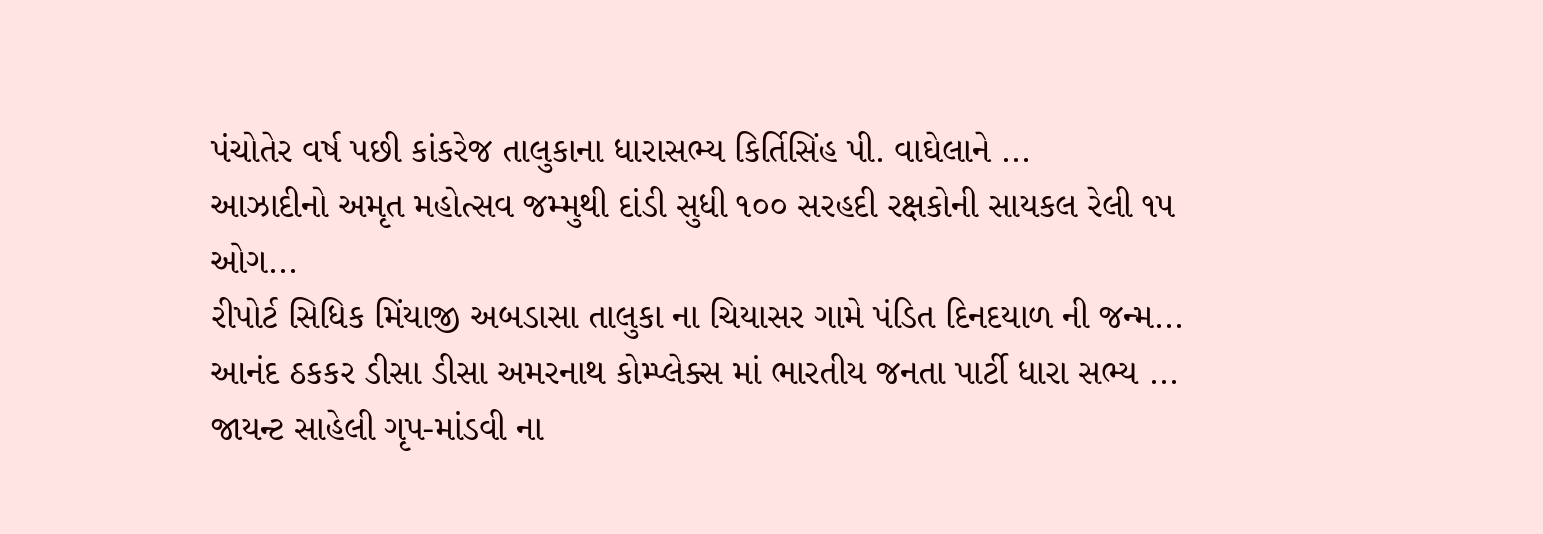પંચોતેર વર્ષ પછી કાંકરેજ તાલુકાના ધારાસભ્ય કિર્તિસિંહ પી. વાઘેલાને ...
આઝાદીનો અમૃત મહોત્સવ જમ્મુથી દાંડી સુધી ૧૦૦ સરહદી રક્ષકોની સાયકલ રેલી ૧૫ ઓગ...
રીપોર્ટ સિધિક મિંયાજી અબડાસા તાલુકા ના ચિયાસર ગામે પંડિત દિનદયાળ ની જન્મ...
આનંદ ઠકકર ડીસા ડીસા અમરનાથ કોમ્પ્લેક્સ માં ભારતીય જનતા પાર્ટી ધારા સભ્ય ...
જાયન્ટ સાહેલી ગૃપ-માંડવી ના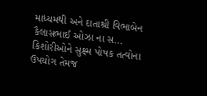માધ્યમથી અને દાતાશ્રી વિભાબેન કૈલાસભાઈ ઓઝા ના સ...
કિશોરીઓને સુક્ષ્મ પોષક તત્વોના ઉપયોગ તેમજ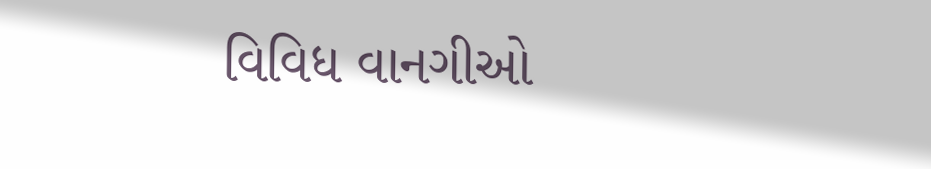વિવિધ વાનગીઓ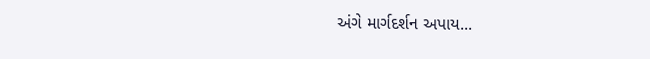અંગે માર્ગદર્શન અપાય...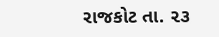રાજકોટ તા. ૨૩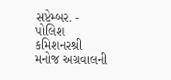સપ્ટેમ્બર. - પોલિશ કમિશનરશ્રી મનોજ અગ્રવાલની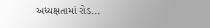અધ્યક્ષતામાં રોડ...